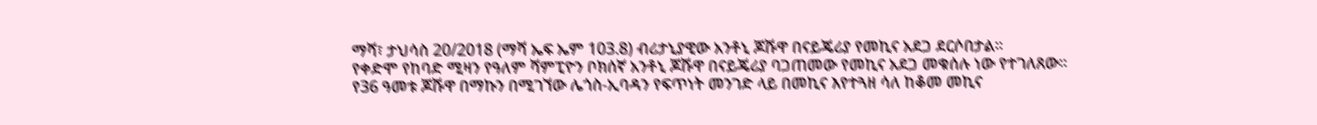ማሻ፣ ታህሳስ 20/2018 (ማሻ ኤፍ ኤም 103.8) ብሪታኒያዊው አንቶኒ ጆሹዋ በናይጄሪያ የመኪና አደጋ ደርሶበታል፡፡
የቀድሞ የከባድ ሚዛን የዓለም ሻምፒዮን ቦክሰኛ አንቶኒ ጆሹዋ በናይጄሪያ ባጋጠመው የመኪና አደጋ መቁሰሉ ነው የተገለጸው፡፡
የ36 ዓመቱ ጆሹዋ በማኩን በሚገኘው ሌጎስ-ኢባዳን የፍጥነት መንገድ ላይ በመኪና እየተጓዘ ሳለ ከቆመ መኪና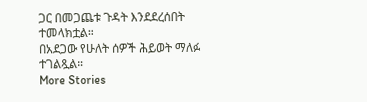ጋር በመጋጨቱ ጉዳት እንደደረሰበት ተመላክቷል።
በአደጋው የሁለት ሰዎች ሕይወት ማለፉ ተገልጿል።
More Stories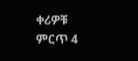ቀሪዎቹ ምርጥ 4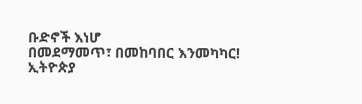ቡድኖች እነሆ
በመደማመጥ፣ በመከባበር እንመካካር!
ኢትዮጵያ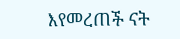እየመረጠች ናት